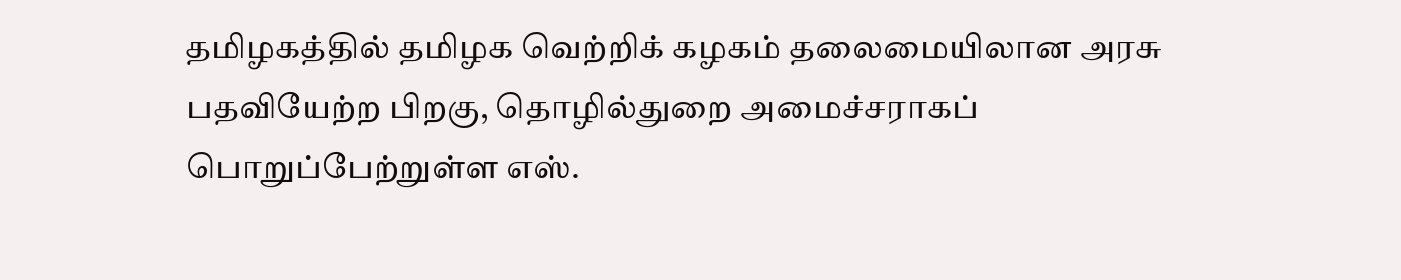தமிழகத்தில் தமிழக வெற்றிக் கழகம் தலைமையிலான அரசு பதவியேற்ற பிறகு, தொழில்துறை அமைச்சராகப் பொறுப்பேற்றுள்ள எஸ்.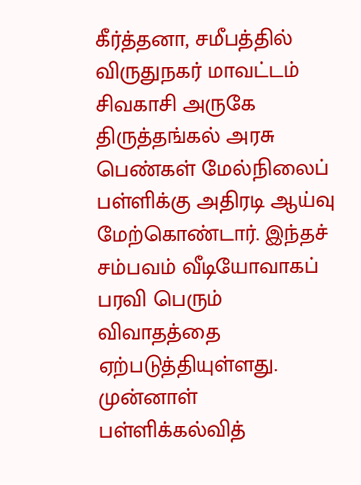கீர்த்தனா, சமீபத்தில் விருதுநகர் மாவட்டம் சிவகாசி அருகே திருத்தங்கல் அரசு பெண்கள் மேல்நிலைப் பள்ளிக்கு அதிரடி ஆய்வு மேற்கொண்டார். இந்தச் சம்பவம் வீடியோவாகப் பரவி பெரும் விவாதத்தை ஏற்படுத்தியுள்ளது. முன்னாள் பள்ளிக்கல்வித்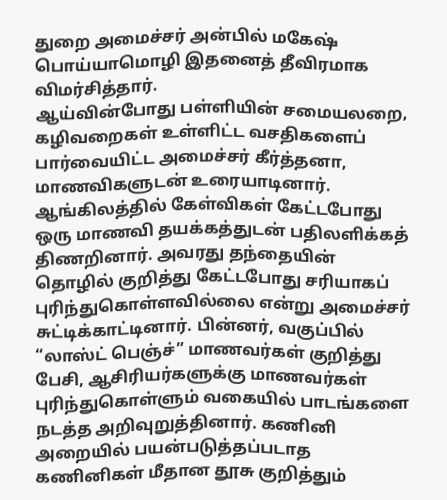துறை அமைச்சர் அன்பில் மகேஷ் பொய்யாமொழி இதனைத் தீவிரமாக விமர்சித்தார்.
ஆய்வின்போது பள்ளியின் சமையலறை, கழிவறைகள் உள்ளிட்ட வசதிகளைப் பார்வையிட்ட அமைச்சர் கீர்த்தனா, மாணவிகளுடன் உரையாடினார். ஆங்கிலத்தில் கேள்விகள் கேட்டபோது ஒரு மாணவி தயக்கத்துடன் பதிலளிக்கத் திணறினார். அவரது தந்தையின் தொழில் குறித்து கேட்டபோது சரியாகப் புரிந்துகொள்ளவில்லை என்று அமைச்சர் சுட்டிக்காட்டினார். பின்னர், வகுப்பில் “லாஸ்ட் பெஞ்ச்” மாணவர்கள் குறித்து பேசி, ஆசிரியர்களுக்கு மாணவர்கள் புரிந்துகொள்ளும் வகையில் பாடங்களை நடத்த அறிவுறுத்தினார். கணினி அறையில் பயன்படுத்தப்படாத கணினிகள் மீதான தூசு குறித்தும்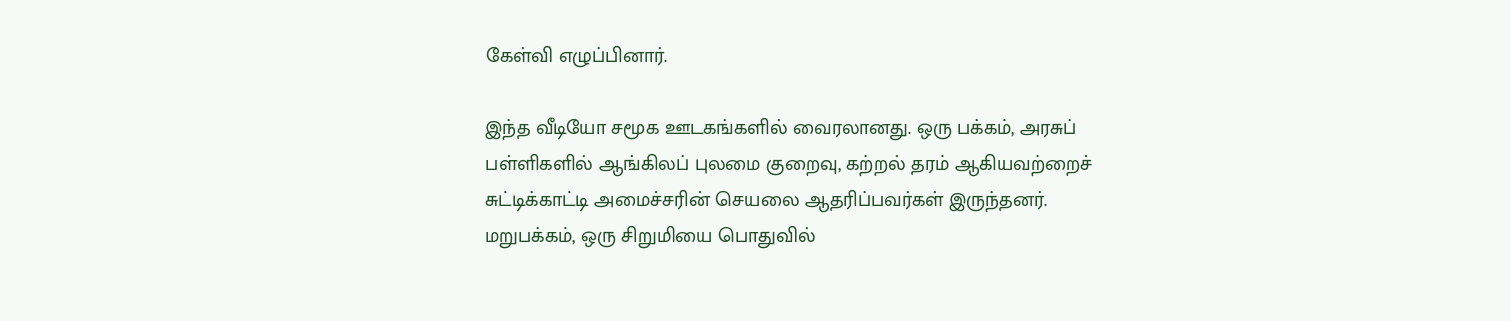கேள்வி எழுப்பினார்.

இந்த வீடியோ சமூக ஊடகங்களில் வைரலானது. ஒரு பக்கம், அரசுப் பள்ளிகளில் ஆங்கிலப் புலமை குறைவு, கற்றல் தரம் ஆகியவற்றைச் சுட்டிக்காட்டி அமைச்சரின் செயலை ஆதரிப்பவர்கள் இருந்தனர். மறுபக்கம், ஒரு சிறுமியை பொதுவில்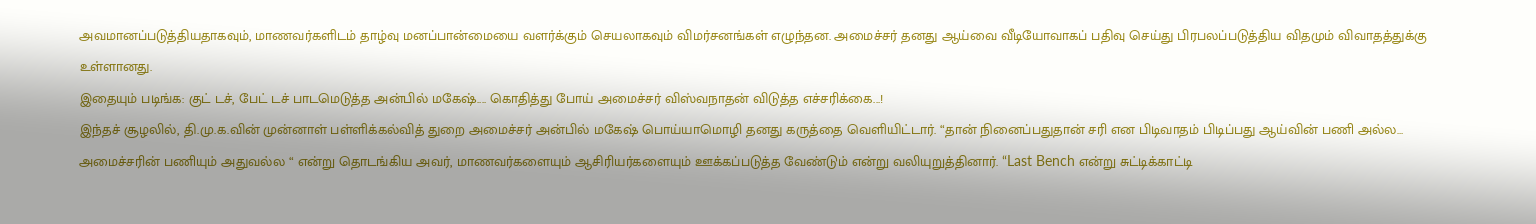அவமானப்படுத்தியதாகவும், மாணவர்களிடம் தாழ்வு மனப்பான்மையை வளர்க்கும் செயலாகவும் விமர்சனங்கள் எழுந்தன. அமைச்சர் தனது ஆய்வை வீடியோவாகப் பதிவு செய்து பிரபலப்படுத்திய விதமும் விவாதத்துக்கு உள்ளானது.
இதையும் படிங்க: குட் டச், பேட் டச் பாடமெடுத்த அன்பில் மகேஷ்.... கொதித்து போய் அமைச்சர் விஸ்வநாதன் விடுத்த எச்சரிக்கை...!
இந்தச் சூழலில், தி.மு.க.வின் முன்னாள் பள்ளிக்கல்வித் துறை அமைச்சர் அன்பில் மகேஷ் பொய்யாமொழி தனது கருத்தை வெளியிட்டார். “தான் நினைப்பதுதான் சரி என பிடிவாதம் பிடிப்பது ஆய்வின் பணி அல்ல… அமைச்சரின் பணியும் அதுவல்ல “ என்று தொடங்கிய அவர், மாணவர்களையும் ஆசிரியர்களையும் ஊக்கப்படுத்த வேண்டும் என்று வலியுறுத்தினார். “Last Bench என்று சுட்டிக்காட்டி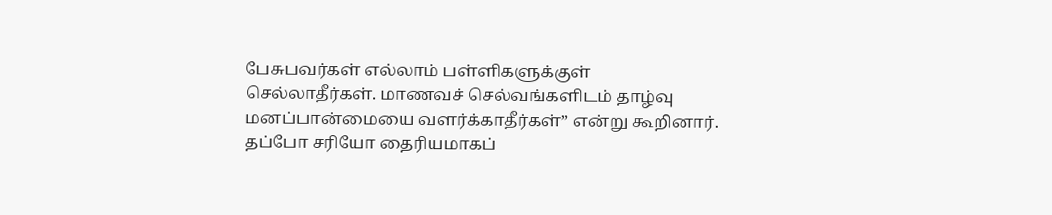பேசுபவர்கள் எல்லாம் பள்ளிகளுக்குள் செல்லாதீர்கள். மாணவச் செல்வங்களிடம் தாழ்வு மனப்பான்மையை வளர்க்காதீர்கள்” என்று கூறினார். தப்போ சரியோ தைரியமாகப்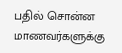பதில் சொன்ன மாணவர்களுக்கு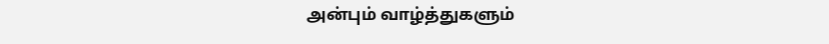அன்பும் வாழ்த்துகளும்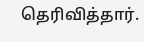தெரிவித்தார்.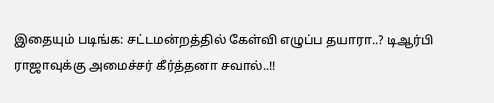இதையும் படிங்க: சட்டமன்றத்தில் கேள்வி எழுப்ப தயாரா..? டிஆர்பி ராஜாவுக்கு அமைச்சர் கீர்த்தனா சவால்..!!